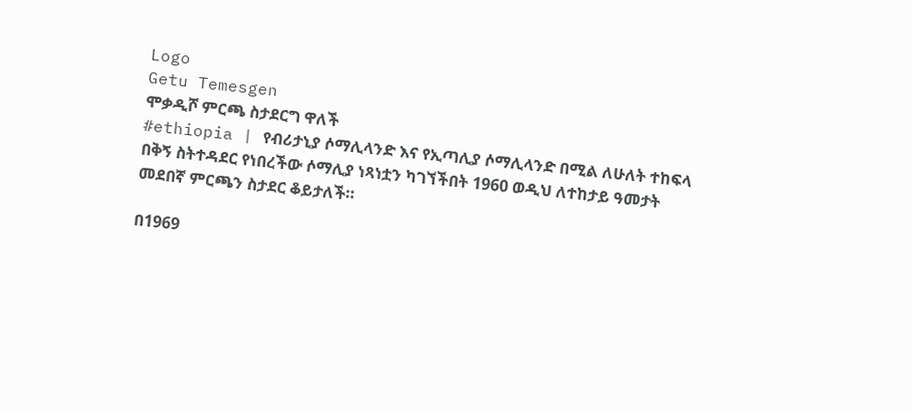Logo
Getu Temesgen
ሞቃዲሾ ምርጫ ስታደርግ ዋለች
#ethiopia | የብሪታኒያ ሶማሊላንድ እና የኢጣሊያ ሶማሊላንድ በሚል ለሁለት ተከፍላ በቅኝ ስትተዳደር የነበረችው ሶማሊያ ነጻነቷን ካገኘችበት 1960 ወዲህ ለተከታይ ዓመታት መደበኛ ምርጫን ስታደር ቆይታለች።

በ1969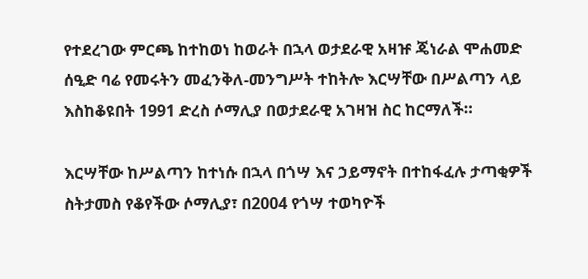የተደረገው ምርጫ ከተከወነ ከወራት በኋላ ወታደራዊ አዛዡ ጄነራል ሞሐመድ ሰዒድ ባሬ የመሩትን መፈንቅለ-መንግሥት ተከትሎ እርሣቸው በሥልጣን ላይ እስከቆዩበት 1991 ድረስ ሶማሊያ በወታደራዊ አገዛዝ ስር ከርማለች።

እርሣቸው ከሥልጣን ከተነሱ በኋላ በጎሣ እና ኃይማኖት በተከፋፈሉ ታጣቂዎች ስትታመስ የቆየችው ሶማሊያ፣ በ2004 የጎሣ ተወካዮች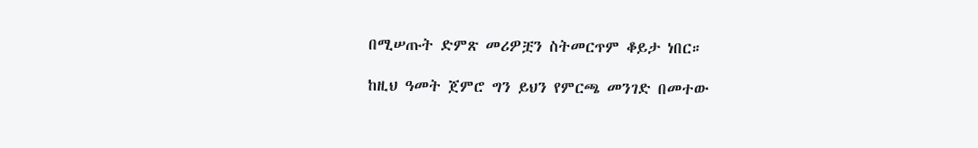በሚሠጡት ድምጽ መሪዎቿን ስትመርጥም ቆይታ ነበር።

ከዚህ ዓመት ጀምሮ ግን ይህን የምርጫ መንገድ በመተው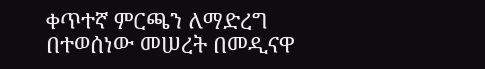ቀጥተኛ ምርጫን ለማድረግ በተወሰነው መሠረት በመዲናዋ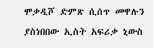ሞቃዲሾ ድምጽ ሲሰጥ መዋሉን ያስነበበው ኢስት አፍሪቃ ኒውስ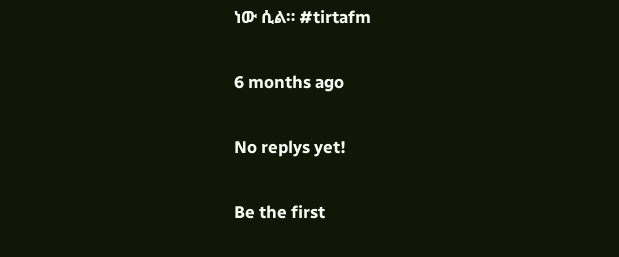ነው ሲል። #tirtafm

6 months ago

No replys yet!

Be the first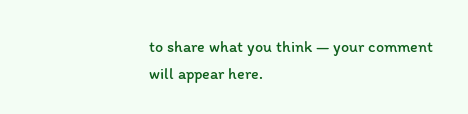to share what you think — your comment will appear here.